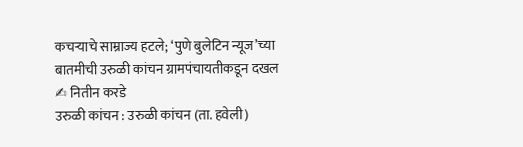कचऱ्याचे साम्राज्य हटले; ‘पुणे बुलेटिन न्यूज’च्या बातमीची उरुळी कांचन ग्रामपंचायतीकडून दखल
✍ नितीन करडे
उरुळी कांचन : उरुळी कांचन (ता. हवेली)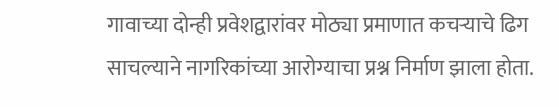गावाच्या दोन्ही प्रवेशद्वारांवर मोठ्या प्रमाणात कचऱ्याचे ढिग साचल्याने नागरिकांच्या आरोग्याचा प्रश्न निर्माण झाला होता.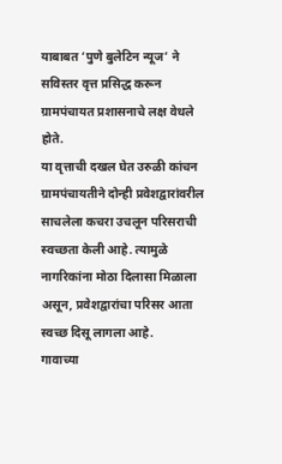याबाबत ‘पुणे बुलेटिन न्यूज’ ने सविस्तर वृत्त प्रसिद्ध करून ग्रामपंचायत प्रशासनाचे लक्ष वेधले होते.
या वृत्ताची दखल घेत उरुळी कांचन ग्रामपंचायतीने दोन्ही प्रवेशद्वारांवरील साचलेला कचरा उचलून परिसराची स्वच्छता केली आहे. त्यामुळे नागरिकांना मोठा दिलासा मिळाला असून, प्रवेशद्वारांचा परिसर आता स्वच्छ दिसू लागला आहे.
गावाच्या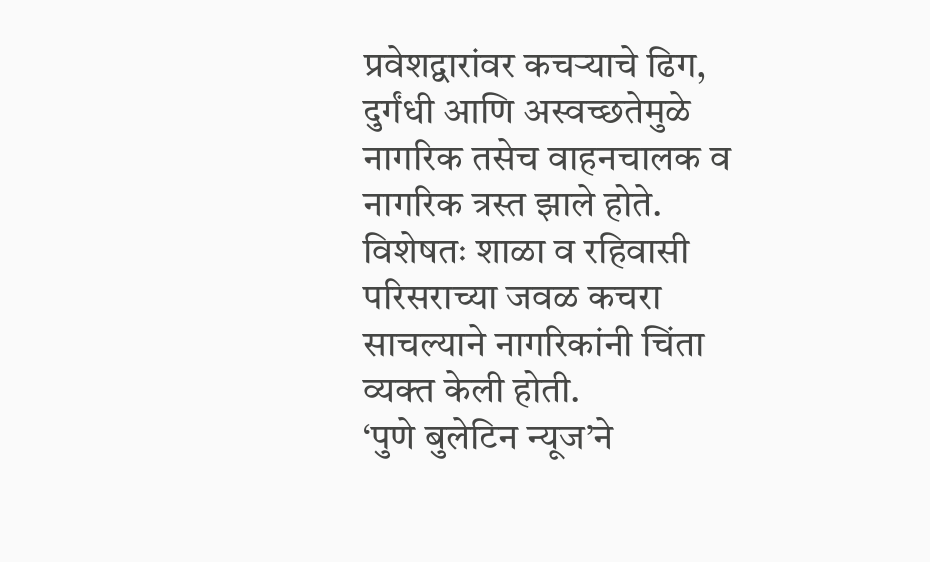प्रवेशद्वारांवर कचऱ्याचे ढिग, दुर्गंधी आणि अस्वच्छतेमुळे नागरिक तसेच वाहनचालक व नागरिक त्रस्त झाले होते. विशेषतः शाळा व रहिवासी परिसराच्या जवळ कचरा साचल्याने नागरिकांनी चिंता व्यक्त केली होती.
‘पुणे बुलेटिन न्यूज’ने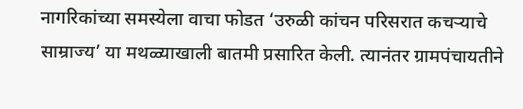नागरिकांच्या समस्येला वाचा फोडत ‘उरुळी कांचन परिसरात कचऱ्याचे साम्राज्य’ या मथळ्याखाली बातमी प्रसारित केली. त्यानंतर ग्रामपंचायतीने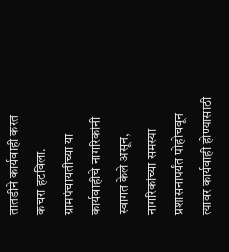तातडीने कार्यवाही करत कचरा हटविला.
ग्रामपंचायतीच्या या कार्यवाहीचे नागरिकांनी स्वागत केले असून, नागरिकांच्या समस्या प्रशासनापर्यंत पोहोचवून त्यावर कार्यवाही होण्यासाठी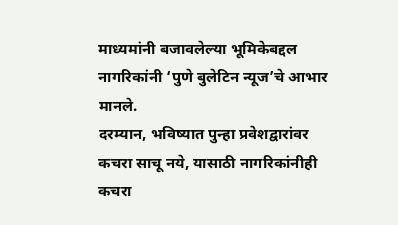माध्यमांनी बजावलेल्या भूमिकेबद्दल नागरिकांनी ‘पुणे बुलेटिन न्यूज’चे आभार मानले.
दरम्यान, भविष्यात पुन्हा प्रवेशद्वारांवर कचरा साचू नये, यासाठी नागरिकांनीही कचरा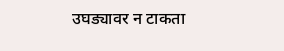उघड्यावर न टाकता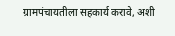ग्रामपंचायतीला सहकार्य करावे, अशी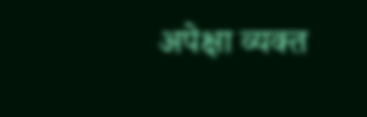अपेक्षा व्यक्त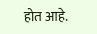होत आहे.